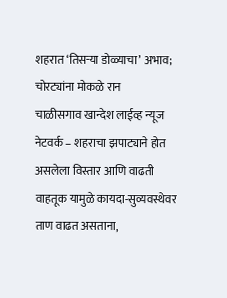शहरात ‘तिसऱ्या डोळ्याचा’ अभाव; चोरट्यांना मोकळे रान
चाळीसगाव खान्देश लाईव्ह न्यूज नेटवर्क – शहराचा झपाट्याने होत असलेला विस्तार आणि वाढती वाहतूक यामुळे कायदा-सुव्यवस्थेवर ताण वाढत असताना,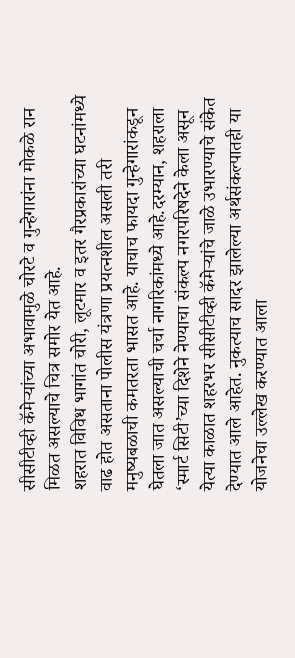सीसीटीव्ही कॅमेऱ्यांच्या अभावामुळे चोरटे व गुन्हेगारांना मोकळे रान मिळत असल्याचे चित्र समोर येत आहे.
शहरात विविध भागांत चोरी, लूटमार व इतर गैरप्रकारांच्या घटनांमध्ये वाढ होत असताना पोलीस यंत्रणा प्रयत्नशील असली तरी मनुष्यबळाची कमतरता भासत आहे. याचाच फायदा गुन्हेगारांकडून घेतला जात असल्याची चर्चा नागरिकांमध्ये आहे.दरम्यान, शहराला ‘स्मार्ट सिटी’च्या दिशेने नेण्याचा संकल्प नगरपरिषदेने केला असून येत्या काळात शहरभर सीसीटीव्ही कॅमेऱ्यांचे जाळे उभारण्याचे संकेत देण्यात आले आहेत. नुकत्याच सादर झालेल्या अर्थसंकल्पातही या योजनेचा उल्लेख करण्यात आला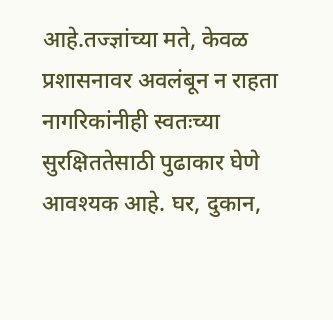आहे.तज्ज्ञांच्या मते, केवळ प्रशासनावर अवलंबून न राहता नागरिकांनीही स्वतःच्या सुरक्षिततेसाठी पुढाकार घेणे आवश्यक आहे. घर, दुकान,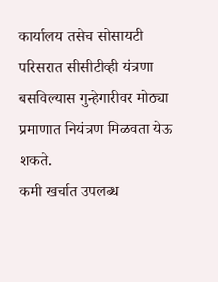कार्यालय तसेच सोसायटी परिसरात सीसीटीव्ही यंत्रणा बसविल्यास गुन्हेगारीवर मोठ्या प्रमाणात नियंत्रण मिळवता येऊ शकते.
कमी खर्चात उपलब्ध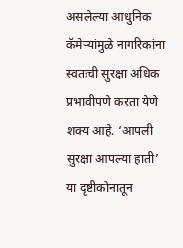असलेल्या आधुनिक कॅमेऱ्यांमुळे नागरिकांना स्वतःची सुरक्षा अधिक प्रभावीपणे करता येणे शक्य आहे. ‘आपली सुरक्षा आपल्या हाती’ या दृष्टीकोनातून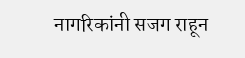नागरिकांनी सजग राहून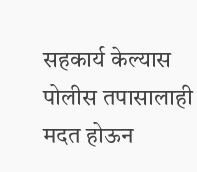सहकार्य केल्यास पोलीस तपासालाही मदत होऊन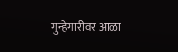गुन्हेगारीवर आळा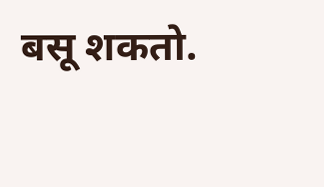बसू शकतो.